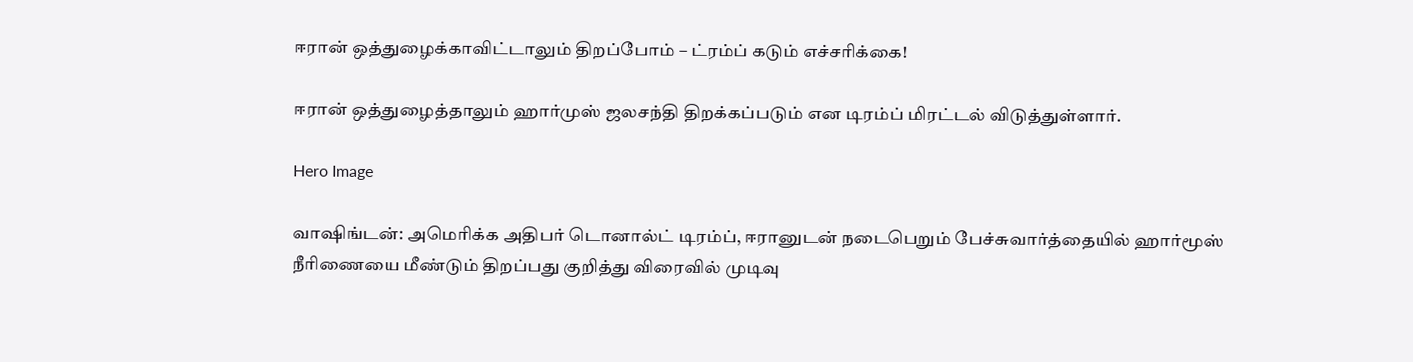ஈரான் ஒத்துழைக்காவிட்டாலும் திறப்போம் – ட்ரம்ப் கடும் எச்சரிக்கை!

ஈரான் ஒத்துழைத்தாலும் ஹார்முஸ் ஜலசந்தி திறக்கப்படும் என டிரம்ப் மிரட்டல் விடுத்துள்ளார்.

Hero Image

வாஷிங்டன்: அமெரிக்க அதிபர் டொனால்ட் டிரம்ப், ஈரானுடன் நடைபெறும் பேச்சுவார்த்தையில் ஹார்மூஸ் நீரிணையை மீண்டும் திறப்பது குறித்து விரைவில் முடிவு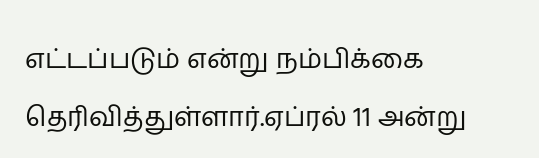எட்டப்படும் என்று நம்பிக்கை தெரிவித்துள்ளார்.ஏப்ரல் 11 அன்று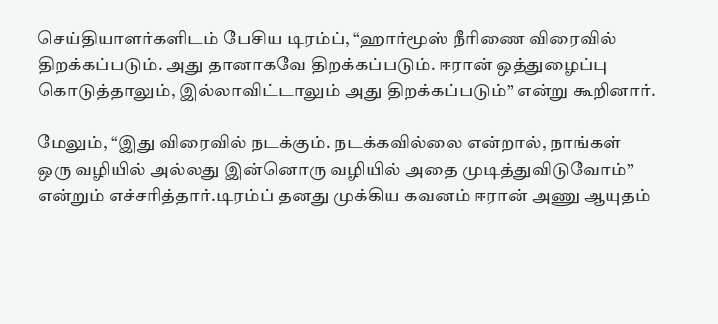செய்தியாளர்களிடம் பேசிய டிரம்ப், “ஹார்மூஸ் நீரிணை விரைவில் திறக்கப்படும். அது தானாகவே திறக்கப்படும். ஈரான் ஒத்துழைப்பு கொடுத்தாலும், இல்லாவிட்டாலும் அது திறக்கப்படும்” என்று கூறினார்.

மேலும், “இது விரைவில் நடக்கும். நடக்கவில்லை என்றால், நாங்கள் ஒரு வழியில் அல்லது இன்னொரு வழியில் அதை முடித்துவிடுவோம்” என்றும் எச்சரித்தார்.டிரம்ப் தனது முக்கிய கவனம் ஈரான் அணு ஆயுதம்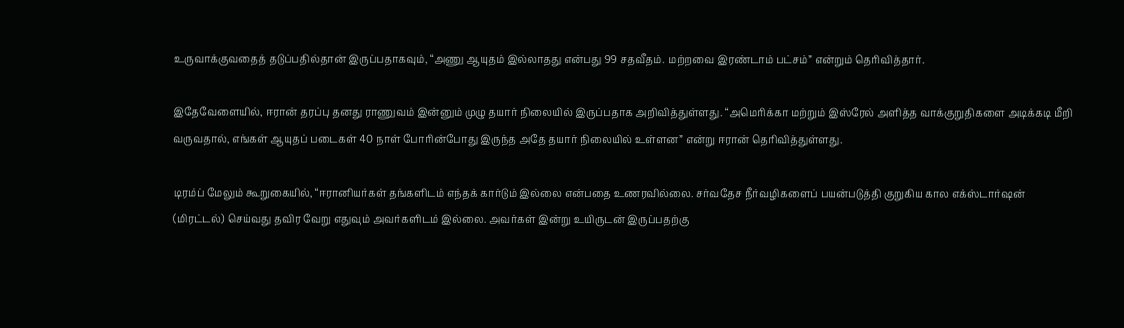உருவாக்குவதைத் தடுப்பதில்தான் இருப்பதாகவும், “அணு ஆயுதம் இல்லாதது என்பது 99 சதவீதம். மற்றவை இரண்டாம் பட்சம்” என்றும் தெரிவித்தார்.

இதேவேளையில், ஈரான் தரப்பு தனது ராணுவம் இன்னும் முழு தயார் நிலையில் இருப்பதாக அறிவித்துள்ளது. “அமெரிக்கா மற்றும் இஸ்ரேல் அளித்த வாக்குறுதிகளை அடிக்கடி மீறி வருவதால், எங்கள் ஆயுதப் படைகள் 40 நாள் போரின்போது இருந்த அதே தயார் நிலையில் உள்ளன” என்று ஈரான் தெரிவித்துள்ளது.

டிரம்ப் மேலும் கூறுகையில், “ஈரானியர்கள் தங்களிடம் எந்தக் கார்டும் இல்லை என்பதை உணரவில்லை. சர்வதேச நீர்வழிகளைப் பயன்படுத்தி குறுகிய கால எக்ஸ்டார்ஷன் (மிரட்டல்) செய்வது தவிர வேறு எதுவும் அவர்களிடம் இல்லை. அவர்கள் இன்று உயிருடன் இருப்பதற்கு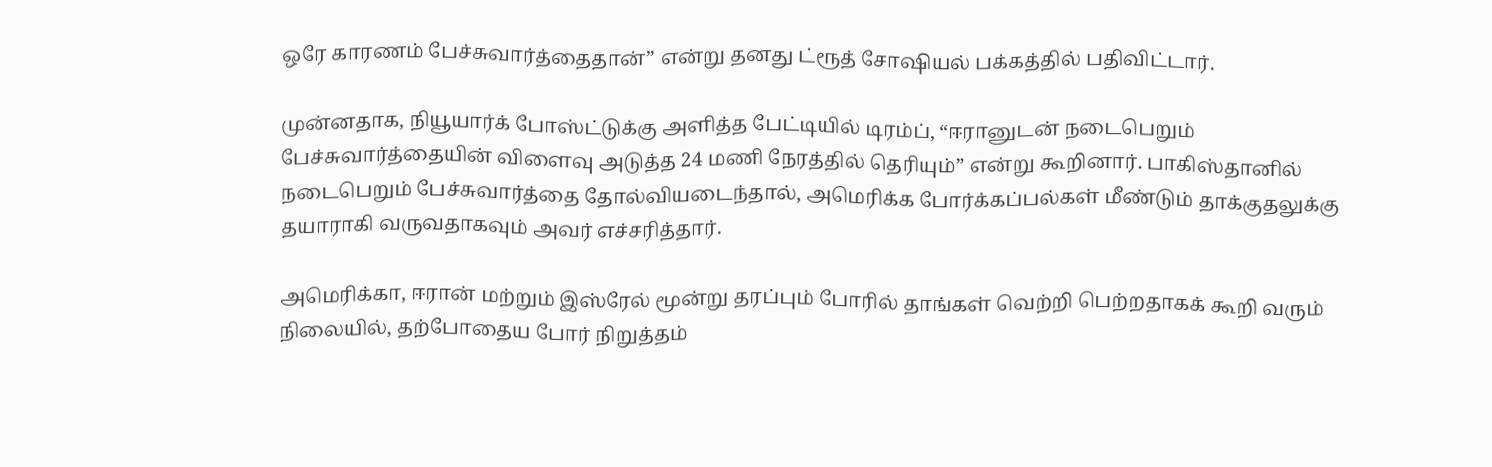ஒரே காரணம் பேச்சுவார்த்தைதான்” என்று தனது ட்ரூத் சோஷியல் பக்கத்தில் பதிவிட்டார்.

முன்னதாக, நியூயார்க் போஸ்ட்டுக்கு அளித்த பேட்டியில் டிரம்ப், “ஈரானுடன் நடைபெறும் பேச்சுவார்த்தையின் விளைவு அடுத்த 24 மணி நேரத்தில் தெரியும்” என்று கூறினார். பாகிஸ்தானில் நடைபெறும் பேச்சுவார்த்தை தோல்வியடைந்தால், அமெரிக்க போர்க்கப்பல்கள் மீண்டும் தாக்குதலுக்கு தயாராகி வருவதாகவும் அவர் எச்சரித்தார்.

அமெரிக்கா, ஈரான் மற்றும் இஸ்ரேல் மூன்று தரப்பும் போரில் தாங்கள் வெற்றி பெற்றதாகக் கூறி வரும் நிலையில், தற்போதைய போர் நிறுத்தம்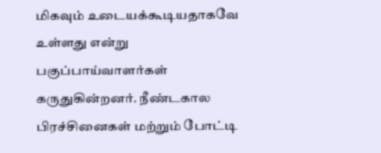மிகவும் உடையக்கூடியதாகவே உள்ளது என்று பகுப்பாய்வாளர்கள் கருதுகின்றனர். நீண்டகால பிரச்சினைகள் மற்றும் போட்டி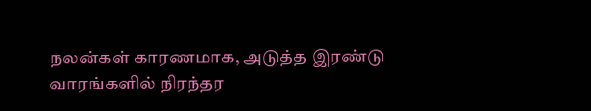நலன்கள் காரணமாக, அடுத்த இரண்டு வாரங்களில் நிரந்தர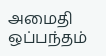அமைதி ஒப்பந்தம்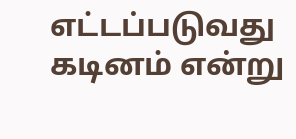எட்டப்படுவது கடினம் என்று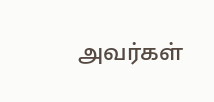அவர்கள்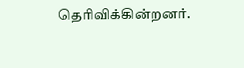தெரிவிக்கின்றனர்.